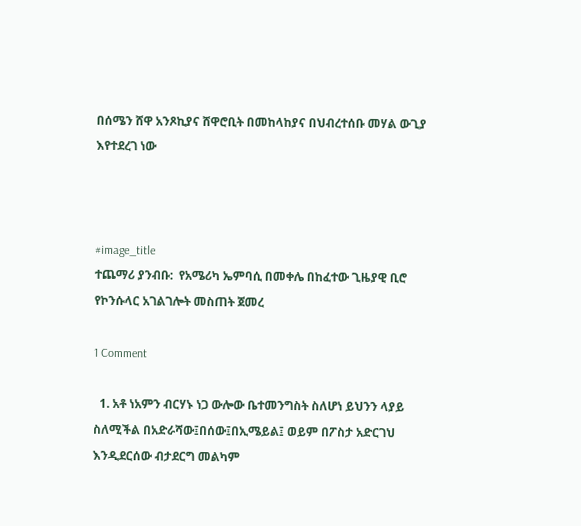በሰሜን ሸዋ አንጾኪያና ሸዋሮቢት በመከላከያና በህብረተሰቡ መሃል ውጊያ እየተደረገ ነው



#image_title
ተጨማሪ ያንብቡ:  የአሜሪካ ኤምባሲ በመቀሌ በከፈተው ጊዜያዊ ቢሮ የኮንሱላር አገልገሎት መስጠት ጀመረ

1 Comment

  1. አቶ ነአምን ብርሃኑ ነጋ ውሎው ቤተመንግስት ስለሆነ ይህንን ላያይ ስለሚችል በአድራሻው፤በሰው፤በኢሜይል፤ ወይም በፖስታ አድርገህ እንዲደርሰው ብታደርግ መልካም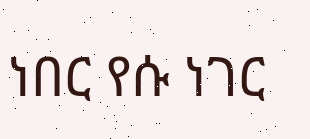ነበር የሱ ነገር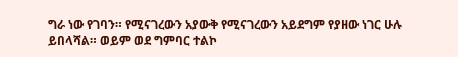ግራ ነው የገባን። የሚናገረውን አያውቅ የሚናገረውን አይደግም የያዘው ነገር ሁሉ ይበላሻል። ወይም ወደ ግምባር ተልኮ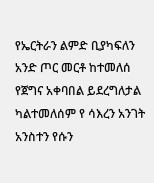የኤርትራን ልምድ ቢያካፍለን አንድ ጦር መርቶ ከተመለሰ የጀግና አቀባበል ይደረግለታል ካልተመለሰም የ ሳእረን አንገት አንስተን የሱን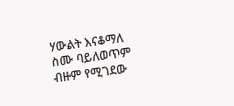ሃውልት እናቆማለ ስሙ ባይለወጥም ብዙም የሚገደው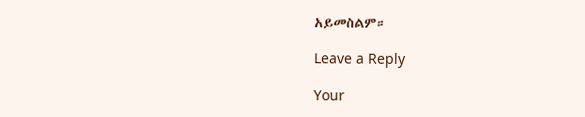አይመስልም።

Leave a Reply

Your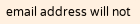email address will not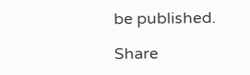be published.

Share